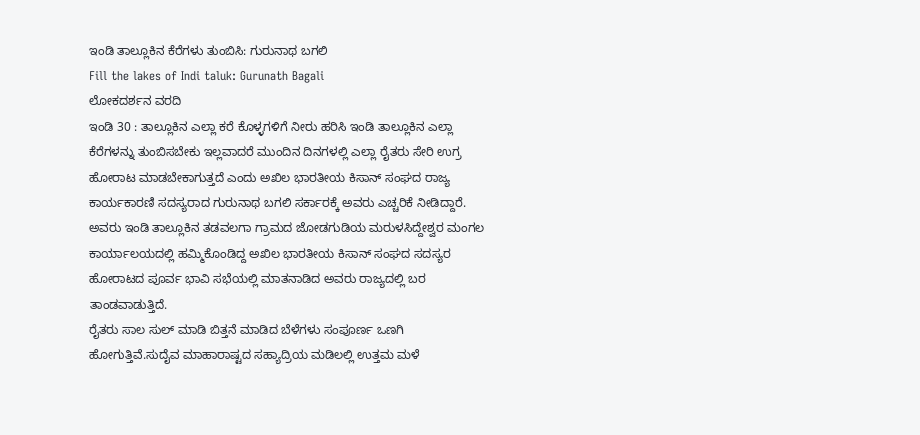ಇಂಡಿ ತಾಲ್ಲೂಕಿನ ಕೆರೆಗಳು ತುಂಬಿಸಿ: ಗುರುನಾಥ ಬಗಲಿ
Fill the lakes of Indi taluk: Gurunath Bagali
ಲೋಕದರ್ಶನ ವರದಿ
ಇಂಡಿ 30 : ತಾಲ್ಲೂಕಿನ ಎಲ್ಲಾ ಕರೆ ಕೊಳ್ಳಗಳಿಗೆ ನೀರು ಹರಿಸಿ ಇಂಡಿ ತಾಲ್ಲೂಕಿನ ಎಲ್ಲಾ ಕೆರೆಗಳನ್ನು ತುಂಬಿಸಬೇಕು ಇಲ್ಲವಾದರೆ ಮುಂದಿನ ದಿನಗಳಲ್ಲಿ ಎಲ್ಲಾ ರೈತರು ಸೇರಿ ಉಗ್ರ ಹೋರಾಟ ಮಾಡಬೇಕಾಗುತ್ತದೆ ಎಂದು ಅಖಿಲ ಭಾರತೀಯ ಕಿಸಾನ್ ಸಂಘದ ರಾಜ್ಯ ಕಾರ್ಯಕಾರಣಿ ಸದಸ್ಯರಾದ ಗುರುನಾಥ ಬಗಲಿ ಸರ್ಕಾರಕ್ಕೆ ಅವರು ಎಚ್ಚರಿಕೆ ನೀಡಿದ್ದಾರೆ. ಅವರು ಇಂಡಿ ತಾಲ್ಲೂಕಿನ ತಡವಲಗಾ ಗ್ರಾಮದ ಜೋಡಗುಡಿಯ ಮರುಳಸಿದ್ದೇಶ್ವರ ಮಂಗಲ ಕಾರ್ಯಾಲಯದಲ್ಲಿ ಹಮ್ಮಿಕೊಂಡಿದ್ದ ಅಖಿಲ ಭಾರತೀಯ ಕಿಸಾನ್ ಸಂಘದ ಸದಸ್ಯರ ಹೋರಾಟದ ಪೂರ್ವ ಭಾವಿ ಸಭೆಯಲ್ಲಿ ಮಾತನಾಡಿದ ಅವರು ರಾಜ್ಯದಲ್ಲಿ ಬರ ತಾಂಡವಾಡುತ್ತಿದೆ.
ರೈತರು ಸಾಲ ಸುಲ್ ಮಾಡಿ ಬಿತ್ತನೆ ಮಾಡಿದ ಬೆಳೆಗಳು ಸಂಪೂರ್ಣ ಒಣಗಿ ಹೋಗುತ್ತಿವೆ.ಸುದೈವ ಮಾಹಾರಾಷ್ಟದ ಸಹ್ಯಾದ್ರಿಯ ಮಡಿಲಲ್ಲಿ ಉತ್ತಮ ಮಳೆ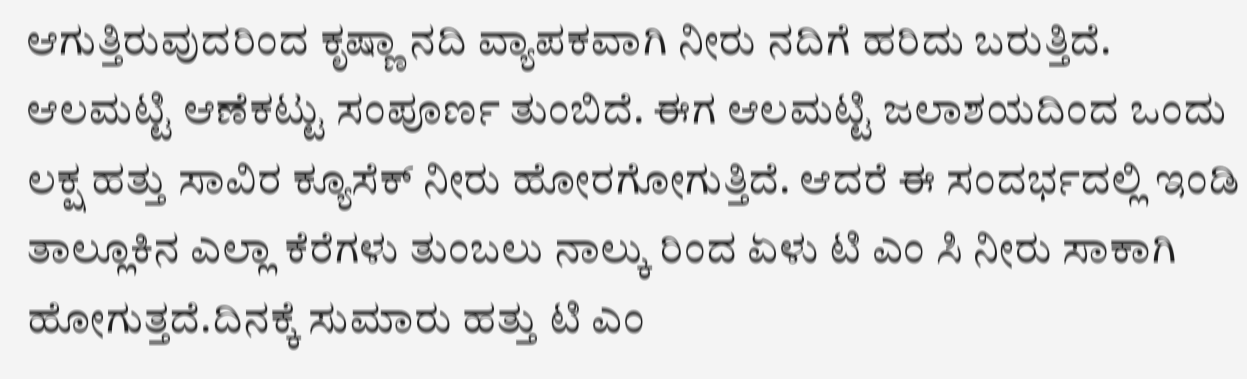ಆಗುತ್ತಿರುವುದರಿಂದ ಕೃಷ್ಣಾ ನದಿ ವ್ಯಾಪಕವಾಗಿ ನೀರು ನದಿಗೆ ಹರಿದು ಬರುತ್ತಿದೆ. ಆಲಮಟ್ಟಿ ಆಣೆಕಟ್ಟು ಸಂಪೂರ್ಣ ತುಂಬಿದೆ. ಈಗ ಆಲಮಟ್ಟಿ ಜಲಾಶಯದಿಂದ ಒಂದು ಲಕ್ಷ ಹತ್ತು ಸಾವಿರ ಕ್ಯೂಸೆಕ್ ನೀರು ಹೋರಗೋಗುತ್ತಿದೆ. ಆದರೆ ಈ ಸಂದರ್ಭದಲ್ಲಿ ಇಂಡಿ ತಾಲ್ಲೂಕಿನ ಎಲ್ಲಾ ಕೆರೆಗಳು ತುಂಬಲು ನಾಲ್ಕು ರಿಂದ ಏಳು ಟಿ ಎಂ ಸಿ ನೀರು ಸಾಕಾಗಿ ಹೋಗುತ್ತದೆ.ದಿನಕ್ಕೆ ಸುಮಾರು ಹತ್ತು ಟಿ ಎಂ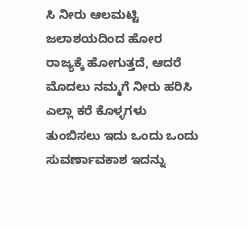ಸಿ ನೀರು ಆಲಮಟ್ಟಿ ಜಲಾಶಯದಿಂದ ಹೋರ ರಾಜ್ಯಕ್ಕೆ ಹೋಗುತ್ತದೆ, ಆದರೆ ಮೊದಲು ನಮ್ಮಗೆ ನೀರು ಹರಿಸಿ ಎಲ್ಲಾ ಕರೆ ಕೊಳ್ಳಗಳು ತುಂಬಿಸಲು ಇದು ಒಂದು ಒಂದು ಸುವರ್ಣಾವಕಾಶ ಇದನ್ನು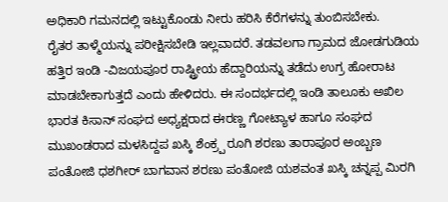ಅಧಿಕಾರಿ ಗಮನದಲ್ಲಿ ಇಟ್ಟುಕೊಂಡು ನೀರು ಹರಿಸಿ ಕೆರೆಗಳನ್ನು ತುಂಬಿಸಬೇಕು.
ರೈತರ ತಾಳ್ಮೆಯನ್ನು ಪರೀಕ್ಷಿಸಬೇಡಿ ಇಲ್ಲವಾದರೆ. ತಡವಲಗಾ ಗ್ರಾಮದ ಜೋಡಗುಡಿಯ ಹತ್ತಿರ ಇಂಡಿ -ವಿಜಯಪೂರ ರಾಷ್ಟ್ರೀಯ ಹೆದ್ದಾರಿಯನ್ನು ತಡೆದು ಉಗ್ರ ಹೋರಾಟ ಮಾಡಬೇಕಾಗುತ್ತದೆ ಎಂದು ಹೇಳಿದರು. ಈ ಸಂದರ್ಭದಲ್ಲಿ ಇಂಡಿ ತಾಲೂಕು ಅಖಿಲ ಭಾರತ ಕಿಸಾನ್ ಸಂಘದ ಅಧ್ಯಕ್ಷರಾದ ಈರಣ್ಣ ಗೋಟ್ಯಾಳ ಹಾಗೂ ಸಂಘದ ಮುಖಂಡರಾದ ಮಳಸಿದ್ದಪ ಖಸ್ಕಿ ಶೆಂಕ್ರ್ಪ ರೂಗಿ ಶರಣು ತಾರಾಪೂರ ಅಂಬ್ಬಣ ಪಂತೋಜಿ ಧಶಗೀರ್ ಬಾಗವಾನ ಶರಣು ಪಂತೋಜಿ ಯಶವಂತ ಖಸ್ಕಿ ಚನ್ನಪ್ಪ ಮಿರಗಿ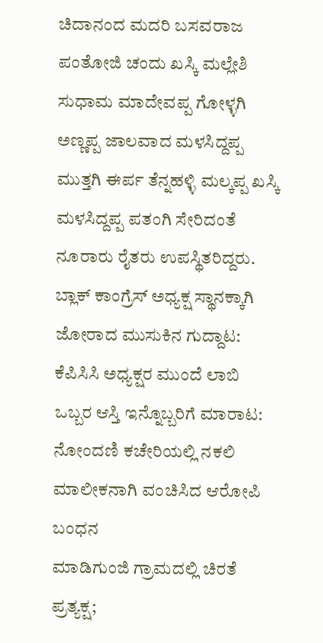ಚಿದಾನಂದ ಮದರಿ ಬಸವರಾಜ ಪಂತೋಜಿ ಚಂದು ಖಸ್ಕಿ ಮಲ್ಲೇಶಿ ಸುಧಾಮ ಮಾದೇವಪ್ಪ ಗೋಳ್ಳಗಿ ಅಣ್ಣಪ್ಪ ಜಾಲವಾದ ಮಳಸಿದ್ದಪ್ಪ ಮುತ್ತಗಿ ಈರ್ಪ ತೆನ್ನಹಳ್ಳಿ ಮಲ್ಕಪ್ಪ ಖಸ್ಕಿ ಮಳಸಿದ್ದಪ್ಪ ಪತಂಗಿ ಸೇರಿದಂತೆ ನೂರಾರು ರೈತರು ಉಪಸ್ಥಿತರಿದ್ದರು.
ಬ್ಲಾಕ್ ಕಾಂಗ್ರೆಸ್ ಅಧ್ಯಕ್ಷ ಸ್ಥಾನಕ್ಕಾಗಿ ಜೋರಾದ ಮುಸುಕಿನ ಗುದ್ದಾಟ: ಕೆಪಿಸಿಸಿ ಅಧ್ಯಕ್ಷರ ಮುಂದೆ ಲಾಬಿ
ಒಬ್ಬರ ಆಸ್ತಿ ಇನ್ನೊಬ್ಬರಿಗೆ ಮಾರಾಟ: ನೋಂದಣಿ ಕಚೇರಿಯಲ್ಲಿ ನಕಲಿ ಮಾಲೀಕನಾಗಿ ವಂಚಿಸಿದ ಆರೋಪಿ ಬಂಧನ
ಮಾಡಿಗುಂಜಿ ಗ್ರಾಮದಲ್ಲಿ ಚಿರತೆ ಪ್ರತ್ಯಕ್ಷ;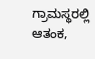ಗ್ರಾಮಸ್ಥರಲ್ಲಿ ಆತಂಕ,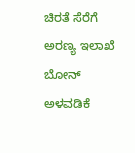ಚಿರತೆ ಸೆರೆಗೆ ಅರಣ್ಯ ಇಲಾಖೆ ಬೋನ್ ಅಳವಡಿಕೆ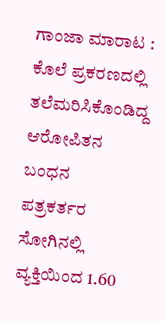ಗಾಂಜಾ ಮಾರಾಟ : ಕೊಲೆ ಪ್ರಕರಣದಲ್ಲಿ ತಲೆಮರಿಸಿಕೊಂಡಿದ್ದ ಆರೋಪಿತನ ಬಂಧನ
ಪತ್ರಕರ್ತರ ಸೋಗಿನಲ್ಲಿ ವ್ಯಕ್ತಿಯಿಂದ 1.60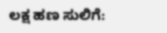ಲಕ್ಷ ಹಣ ಸುಲಿಗೆ: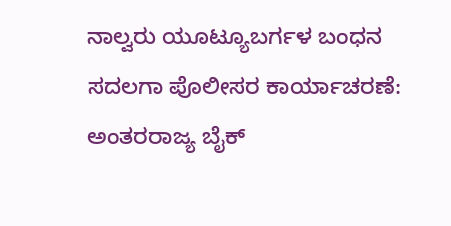ನಾಲ್ವರು ಯೂಟ್ಯೂಬರ್ಗಳ ಬಂಧನ
ಸದಲಗಾ ಪೊಲೀಸರ ಕಾರ್ಯಾಚರಣೆ: ಅಂತರರಾಜ್ಯ ಬೈಕ್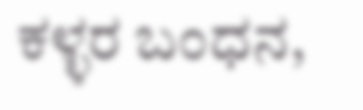ಕಳ್ಳರ ಬಂಧನ,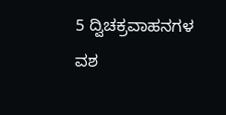5 ದ್ವಿಚಕ್ರವಾಹನಗಳ ವಶ